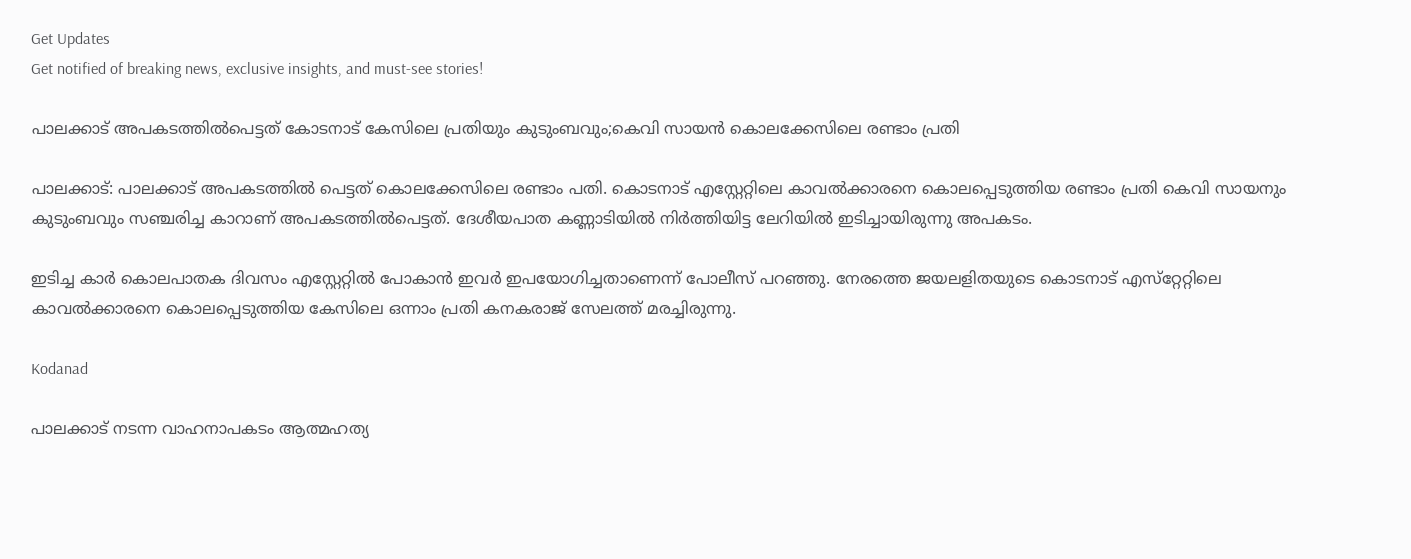Get Updates
Get notified of breaking news, exclusive insights, and must-see stories!

പാലക്കാട് അപകടത്തില്‍പെട്ടത് കോടനാട് കേസിലെ പ്രതിയും കുടുംബവും;കെവി സായന്‍ കൊലക്കേസിലെ രണ്ടാം പ്രതി

പാലക്കാട്: പാലക്കാട് അപകടത്തില്‍ പെട്ടത് കൊലക്കേസിലെ രണ്ടാം പതി. കൊടനാട് എസ്റ്റേറ്റിലെ കാവല്‍ക്കാരനെ കൊലപ്പെടുത്തിയ രണ്ടാം പ്രതി കെവി സായനും കുടുംബവും സഞ്ചരിച്ച കാറാണ് അപകടത്തില്‍പെട്ടത്. ദേശീയപാത കണ്ണാടിയില്‍ നിര്‍ത്തിയിട്ട ലേറിയില്‍ ഇടിച്ചായിരുന്നു അപകടം.

ഇടിച്ച കാര്‍ കൊലപാതക ദിവസം എസ്റ്റേറ്റില്‍ പോകാന്‍ ഇവര്‍ ഇപയോഗിച്ചതാണെന്ന് പോലീസ് പറഞ്ഞു. നേരത്തെ ജയലളിതയുടെ കൊടനാട് എസ്‌റ്റേറ്റിലെ കാവല്‍ക്കാരനെ കൊലപ്പെടുത്തിയ കേസിലെ ഒന്നാം പ്രതി കനകരാജ് സേലത്ത് മരച്ചിരുന്നു.

Kodanad

പാലക്കാട് നടന്ന വാഹനാപകടം ആത്മഹത്യ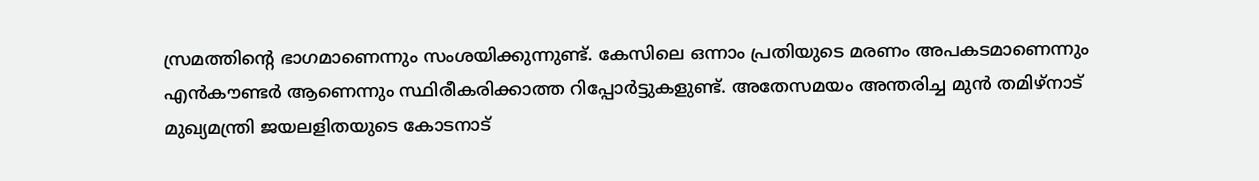സ്രമത്തിന്റെ ഭാഗമാണെന്നും സംശയിക്കുന്നുണ്ട്. കേസിലെ ഒന്നാം പ്രതിയുടെ മരണം അപകടമാണെന്നും എന്‍കൗണ്ടര്‍ ആണെന്നും സ്ഥിരീകരിക്കാത്ത റിപ്പോര്‍ട്ടുകളുണ്ട്. അതേസമയം അന്തരിച്ച മുന്‍ തമിഴ്‌നാട് മുഖ്യമന്ത്രി ജയലളിതയുടെ കോടനാട്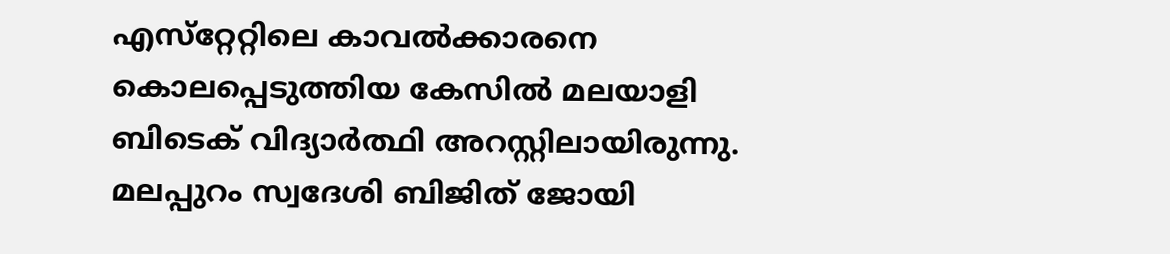എസ്‌റ്റേറ്റിലെ കാവല്‍ക്കാരനെ കൊലപ്പെടുത്തിയ കേസില്‍ മലയാളി ബിടെക് വിദ്യാര്‍ത്ഥി അറസ്റ്റിലായിരുന്നു. മലപ്പുറം സ്വദേശി ബിജിത് ജോയി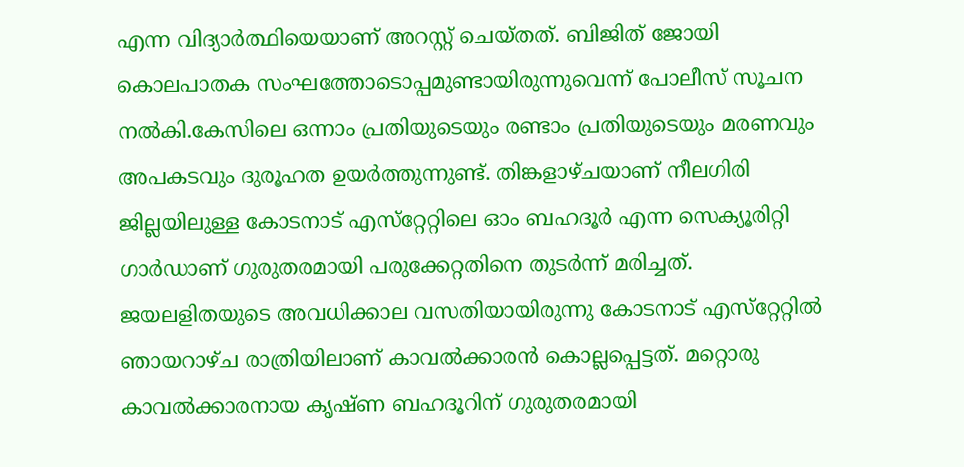എന്ന വിദ്യാര്‍ത്ഥിയെയാണ് അറസ്റ്റ് ചെയ്തത്. ബിജിത് ജോയി കൊലപാതക സംഘത്തോടൊപ്പമുണ്ടായിരുന്നുവെന്ന് പോലീസ് സൂചന നല്‍കി.കേസിലെ ഒന്നാം പ്രതിയുടെയും രണ്ടാം പ്രതിയുടെയും മരണവും അപകടവും ദുരൂഹത ഉയര്‍ത്തുന്നുണ്ട്. തിങ്കളാഴ്ചയാണ് നീലഗിരി ജില്ലയിലുള്ള കോടനാട് എസ്‌റ്റേറ്റിലെ ഓം ബഹദൂര്‍ എന്ന സെക്യൂരിറ്റി ഗാര്‍ഡാണ് ഗുരുതരമായി പരുക്കേറ്റതിനെ തുടര്‍ന്ന് മരിച്ചത്. ജയലളിതയുടെ അവധിക്കാല വസതിയായിരുന്നു കോടനാട് എസ്‌റ്റേറ്റില്‍ ഞായറാഴ്ച രാത്രിയിലാണ് കാവല്‍ക്കാരന്‍ കൊല്ലപ്പെട്ടത്. മറ്റൊരു കാവല്‍ക്കാരനായ കൃഷ്ണ ബഹദൂറിന് ഗുരുതരമായി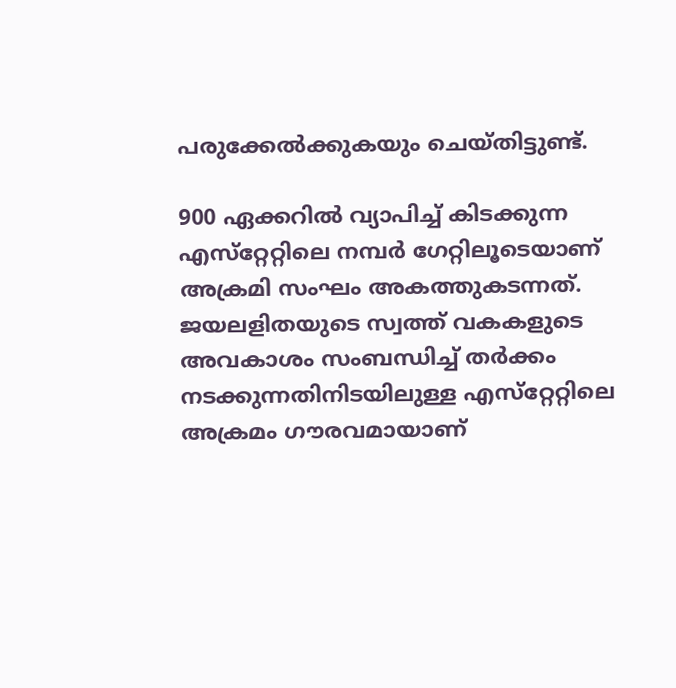പരുക്കേല്‍ക്കുകയും ചെയ്തിട്ടുണ്ട്.

900 ഏക്കറില്‍ വ്യാപിച്ച് കിടക്കുന്ന എസ്‌റ്റേറ്റിലെ നമ്പര്‍ ഗേറ്റിലൂടെയാണ് അക്രമി സംഘം അകത്തുകടന്നത്. ജയലളിതയുടെ സ്വത്ത് വകകളുടെ അവകാശം സംബന്ധിച്ച് തര്‍ക്കം നടക്കുന്നതിനിടയിലുള്ള എസ്‌റ്റേറ്റിലെ അക്രമം ഗൗരവമായാണ്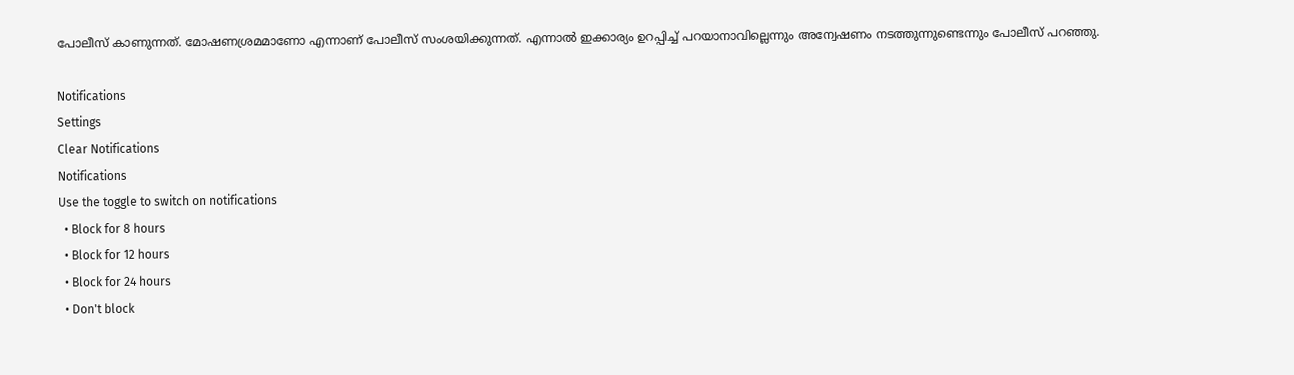പോലീസ് കാണുന്നത്. മോഷണശ്രമമാണോ എന്നാണ് പോലീസ് സംശയിക്കുന്നത്. എന്നാല്‍ ഇക്കാര്യം ഉറപ്പിച്ച് പറയാനാവില്ലെന്നും അന്വേഷണം നടത്തുന്നുണ്ടെന്നും പോലീസ് പറഞ്ഞു.

Notifications
Settings
Clear Notifications
Notifications
Use the toggle to switch on notifications
  • Block for 8 hours
  • Block for 12 hours
  • Block for 24 hours
  • Don't block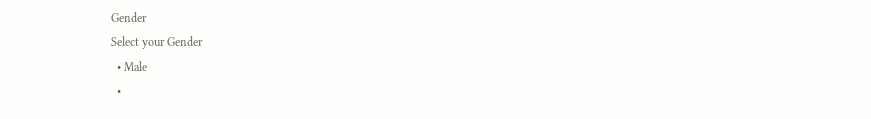Gender
Select your Gender
  • Male
  •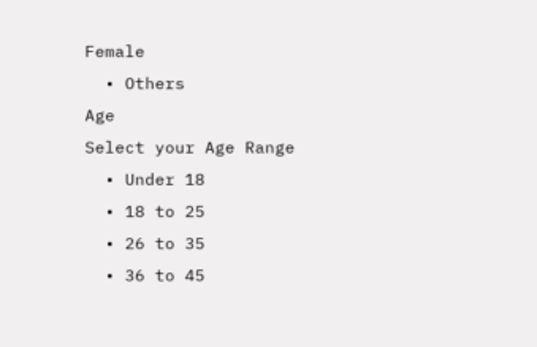Female
  • Others
Age
Select your Age Range
  • Under 18
  • 18 to 25
  • 26 to 35
  • 36 to 45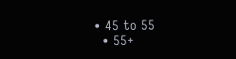• 45 to 55
  • 55+